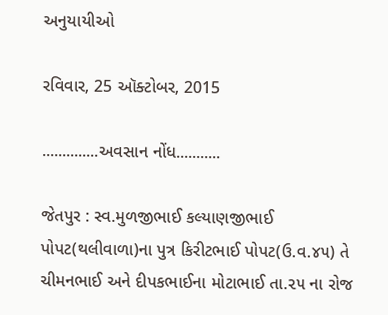અનુયાયીઓ

રવિવાર, 25 ઑક્ટોબર, 2015

..............અવસાન નોંધ...........

જેતપુર : સ્વ.મુળજીભાઈ કલ્યાણજીભાઈ પોપટ(થલીવાળા)ના પુત્ર કિરીટભાઈ પોપટ(ઉ.વ.૪૫) તે ચીમનભાઈ અને દીપકભાઈના મોટાભાઈ તા.૨૫ ના રોજ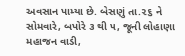અવસાન પામ્યા છે. બેસણું તા.૨૬ ને સોમવારે, બપોરે ૩ થી ૫, જૂની લોહાણા મહાજન વાડી,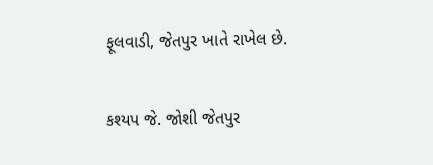ફૂલવાડી, જેતપુર ખાતે રાખેલ છે.

કશ્યપ જે. જોશી જેતપુર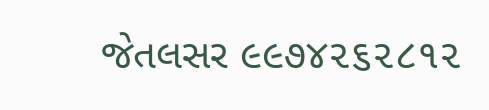જેતલસર ૯૯૭૪૨૬૨૮૧૨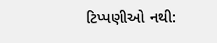ટિપ્પણીઓ નથી: